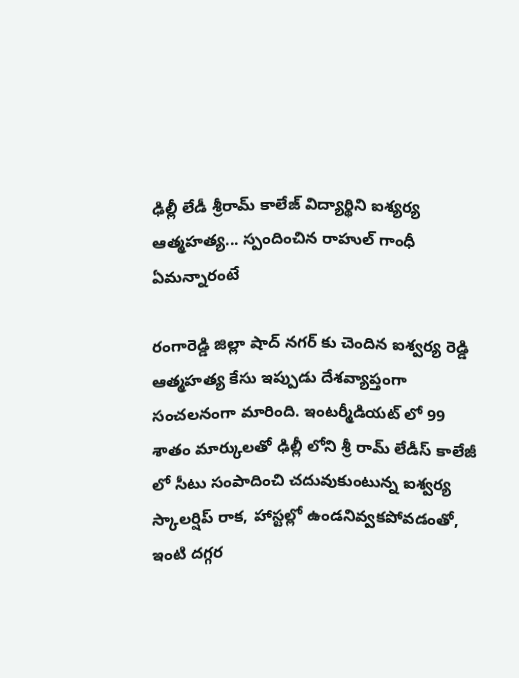ఢిల్లీ లేడీ శ్రీరామ్ కాలేజ్ విద్యార్థిని ఐశ్యర్య ఆత్మహత్య... స్పందించిన రాహుల్ గాంధీ ఏమన్నారంటే

రంగారెడ్డి జిల్లా షాద్ నగర్ కు చెందిన ఐశ్వర్య రెడ్డి ఆత్మహత్య కేసు ఇప్పుడు దేశవ్యాప్తంగా సంచలనంగా మారింది. ఇంటర్మీడియట్ లో 99 శాతం మార్కులతో ఢిల్లీ లోని శ్రీ రామ్ లేడీస్ కాలేజీ లో సీటు సంపాదించి చదువుకుంటున్న ఐశ్వర్య స్కాలర్షిప్ రాక, హాస్టల్లో ఉండనివ్వకపోవడంతో, ఇంటి దగ్గర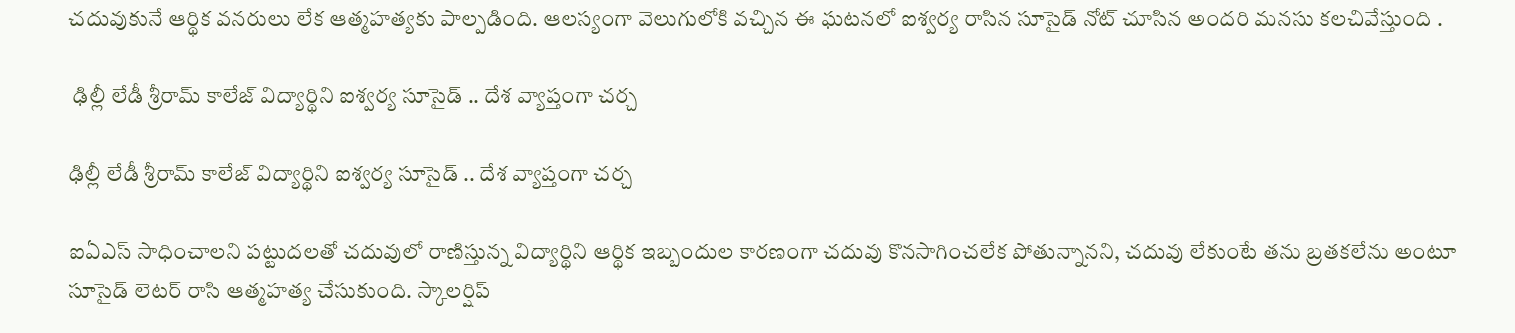చదువుకునే ఆర్థిక వనరులు లేక ఆత్మహత్యకు పాల్పడింది. ఆలస్యంగా వెలుగులోకి వచ్చిన ఈ ఘటనలో ఐశ్వర్య రాసిన సూసైడ్ నోట్ చూసిన అందరి మనసు కలచివేస్తుంది .

 ఢిల్లీ లేడీ శ్రీరామ్ కాలేజ్ విద్యార్థిని ఐశ్వర్య సూసైడ్ .. దేశ వ్యాప్తంగా చర్చ

ఢిల్లీ లేడీ శ్రీరామ్ కాలేజ్ విద్యార్థిని ఐశ్వర్య సూసైడ్ .. దేశ వ్యాప్తంగా చర్చ

ఐఏఎస్ సాధించాలని పట్టుదలతో చదువులో రాణిస్తున్న విద్యార్థిని ఆర్థిక ఇబ్బందుల కారణంగా చదువు కొనసాగించలేక పోతున్నానని, చదువు లేకుంటే తను బ్రతకలేను అంటూ సూసైడ్ లెటర్ రాసి ఆత్మహత్య చేసుకుంది. స్కాలర్షిప్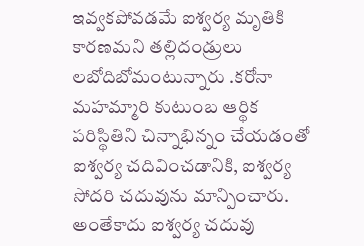ఇవ్వకపోవడమే ఐశ్వర్య మృతికి కారణమని తల్లిదండ్రులు లబోదిబోమంటున్నారు .కరోనా మహమ్మారి కుటుంబ ఆర్థిక పరిస్థితిని చిన్నాభిన్నం చేయడంతో ఐశ్వర్య చదివించడానికి, ఐశ్వర్య సోదరి చదువును మాన్పించారు. అంతేకాదు ఐశ్వర్య చదువు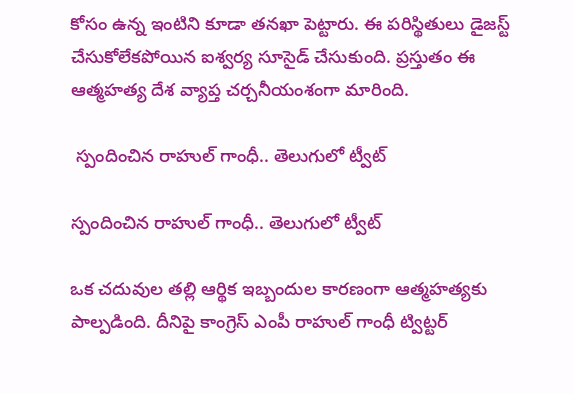కోసం ఉన్న ఇంటిని కూడా తనఖా పెట్టారు. ఈ పరిస్థితులు డైజస్ట్ చేసుకోలేకపోయిన ఐశ్వర్య సూసైడ్ చేసుకుంది. ప్రస్తుతం ఈ ఆత్మహత్య దేశ వ్యాప్త చర్చనీయంశంగా మారింది.

 స్పందించిన రాహుల్ గాంధీ.. తెలుగులో ట్వీట్

స్పందించిన రాహుల్ గాంధీ.. తెలుగులో ట్వీట్

ఒక చదువుల తల్లి ఆర్థిక ఇబ్బందుల కారణంగా ఆత్మహత్యకు పాల్పడింది. దీనిపై కాంగ్రెస్ ఎంపీ రాహుల్ గాంధీ ట్విట్టర్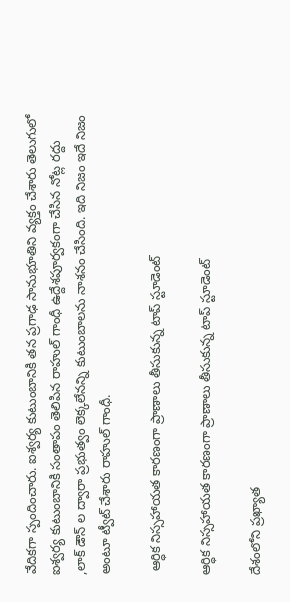వేదికగా స్పందించారు. ఐశ్వర్య కుటుంబానికి తన ప్రగాఢ సానుభూతిని వ్యక్తం చేశారు తెలుగులో ఐశ్వర్య కుటుంబానికి సంతాపం తెలిపిన రాహుల్ గాంధీ ఉద్దేశపూర్వకంగా చేసిన నోట్ల రద్దు ,లాక్ డౌన్ ల ద్వారా ప్రభుత్వం లెక్కలేనన్ని కుటుంబాలను నాశనం చేసింది. ఇది నిజం ఇదే నిజం అంటూ ట్వీట్ చేశారు రాహుల్ గాంధీ.

 ఆర్ధిక నిస్సహాయత కారణంగా ప్రాణాలు తీసుకున్న టాప్ స్టూడెంట్

ఆర్ధిక నిస్సహాయత కారణంగా ప్రాణాలు తీసుకున్న టాప్ స్టూడెంట్

దేశంలోని ప్రఖ్యాత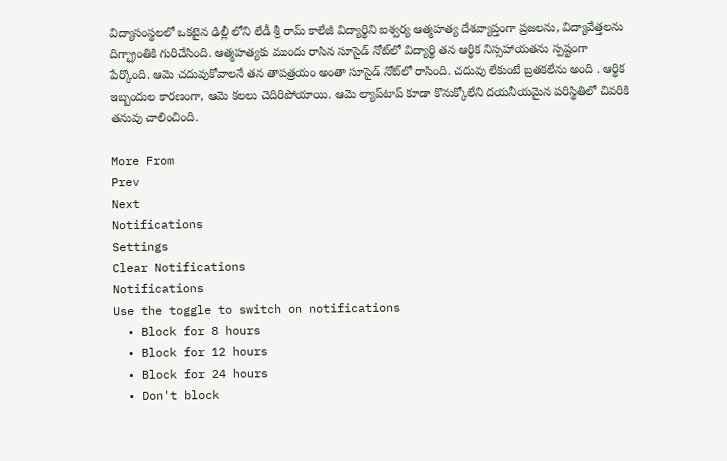విద్యాసంస్థలలో ఒకటైన ఢిల్లీ లోని లేడీ శ్రీ రామ్ కాలేజీ విద్యార్థిని ఐశ్వర్య ఆత్మహత్య దేశవ్యాప్తంగా ప్రజలను, విద్యావేత్తలను దిగ్భ్రాంతికి గురిచేసింది. ఆత్మహత్యకు ముందు రాసిన సూసైడ్ నోట్‌లో విద్యార్థి తన ఆర్థిక నిస్సహాయతను స్పష్టంగా పేర్కొంది. ఆమె చదువుకోవాలనే తన తాపత్రయం అంతా సూసైడ్ నోట్‌లో రాసింది. చదువు లేకుంటే బ్రతకలేను అంది . ఆర్థిక ఇబ్బందుల కారణంగా, ఆమె కలలు చెదిరిపోయాయి. ఆమె ల్యాప్‌టాప్ కూడా కొనుక్కోలేని దయనీయమైన పరిస్థితిలో చివరికి తనువు చాలించింది.

More From
Prev
Next
Notifications
Settings
Clear Notifications
Notifications
Use the toggle to switch on notifications
  • Block for 8 hours
  • Block for 12 hours
  • Block for 24 hours
  • Don't block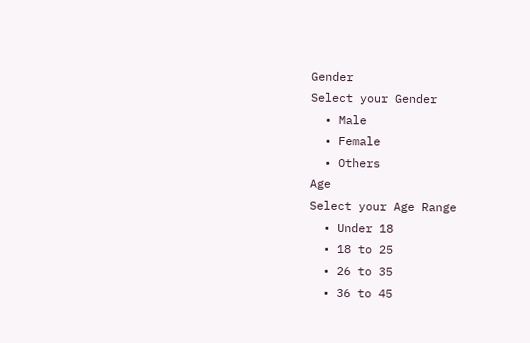Gender
Select your Gender
  • Male
  • Female
  • Others
Age
Select your Age Range
  • Under 18
  • 18 to 25
  • 26 to 35
  • 36 to 45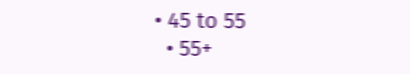• 45 to 55
  • 55+